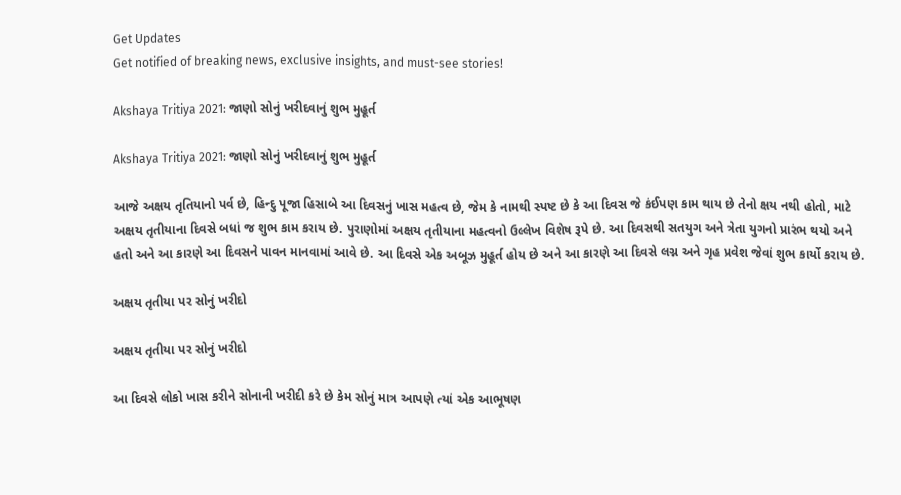Get Updates
Get notified of breaking news, exclusive insights, and must-see stories!

Akshaya Tritiya 2021: જાણો સોનું ખરીદવાનું શુભ મુહૂર્ત

Akshaya Tritiya 2021: જાણો સોનું ખરીદવાનું શુભ મુહૂર્ત

આજે અક્ષય તૃતિયાનો પર્વ છે, હિન્દુ પૂજા હિસાબે આ દિવસનું ખાસ મહત્વ છે, જેમ કે નામથી સ્પષ્ટ છે કે આ દિવસ જે કંઈપણ કામ થાય છે તેનો ક્ષય નથી હોતો, માટે અક્ષય તૃતીયાના દિવસે બધાં જ શુભ કામ કરાય છે. પુરાણોમાં અક્ષય તૃતીયાના મહત્વનો ઉલ્લેખ વિશેષ રૂપે છે. આ દિવસથી સતયુગ અને ત્રેતા યુગનો પ્રારંભ થયો અને હતો અને આ કારણે આ દિવસને પાવન માનવામાં આવે છે. આ દિવસે એક અબૂઝ મુહૂર્ત હોય છે અને આ કારણે આ દિવસે લગ્ન અને ગૃહ પ્રવેશ જેવાં શુભ કાર્યો કરાય છે.

અક્ષય તૃતીયા પર સોનું ખરીદો

અક્ષય તૃતીયા પર સોનું ખરીદો

આ દિવસે લોકો ખાસ કરીને સોનાની ખરીદી કરે છે કેમ સોનું માત્ર આપણે ત્યાં એક આભૂષણ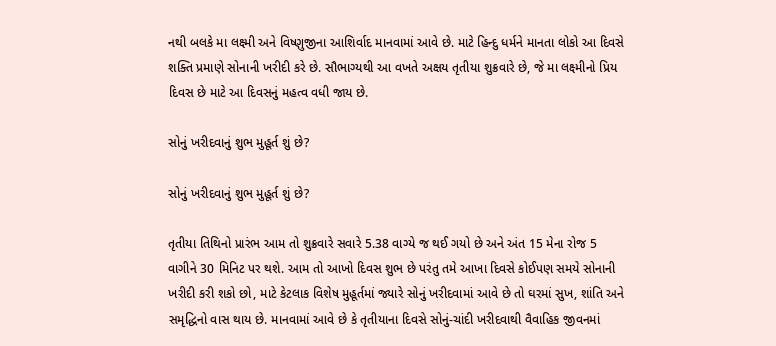નથી બલકે મા લક્ષ્મી અને વિષ્ણુજીના આશિર્વાદ માનવામાં આવે છે. માટે હિન્દુ ધર્મને માનતા લોકો આ દિવસે શક્તિ પ્રમાણે સોનાની ખરીદી કરે છે. સૌભાગ્યથી આ વખતે અક્ષય તૃતીયા શુક્રવારે છે, જે મા લક્ષ્મીનો પ્રિય દિવસ છે માટે આ દિવસનું મહત્વ વધી જાય છે.

સોનું ખરીદવાનું શુભ મુહૂર્ત શું છે?

સોનું ખરીદવાનું શુભ મુહૂર્ત શું છે?

તૃતીયા તિથિનો પ્રારંભ આમ તો શુક્રવારે સવારે 5.38 વાગ્યે જ થઈ ગયો છે અને અંત 15 મેના રોજ 5 વાગીને 30 મિનિટ પર થશે. આમ તો આખો દિવસ શુભ છે પરંતુ તમે આખા દિવસે કોઈપણ સમયે સોનાની ખરીદી કરી શકો છો, માટે કેટલાક વિશેષ મુહૂર્તમાં જ્યારે સોનું ખરીદવામાં આવે છે તો ઘરમાં સુખ, શાંતિ અને સમૃદ્ધિનો વાસ થાય છે. માનવામાં આવે છે કે તૃતીયાના દિવસે સોનું-ચાંદી ખરીદવાથી વૈવાહિક જીવનમાં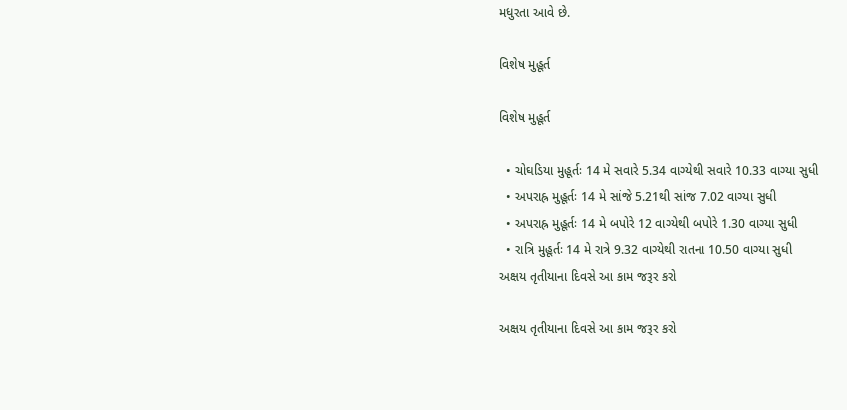મધુરતા આવે છે.

વિશેષ મુહૂર્ત

વિશેષ મુહૂર્ત

  • ચોઘડિયા મુહૂર્તઃ 14 મે સવારે 5.34 વાગ્યેથી સવારે 10.33 વાગ્યા સુધી
  • અપરાહ્ર મુહૂર્તઃ 14 મે સાંજે 5.21થી સાંજ 7.02 વાગ્યા સુધી
  • અપરાહ્ર મુહૂર્તઃ 14 મે બપોરે 12 વાગ્યેથી બપોરે 1.30 વાગ્યા સુધી
  • રાત્રિ મુહૂર્તઃ 14 મે રાત્રે 9.32 વાગ્યેથી રાતના 10.50 વાગ્યા સુધી
અક્ષય તૃતીયાના દિવસે આ કામ જરૂર કરો

અક્ષય તૃતીયાના દિવસે આ કામ જરૂર કરો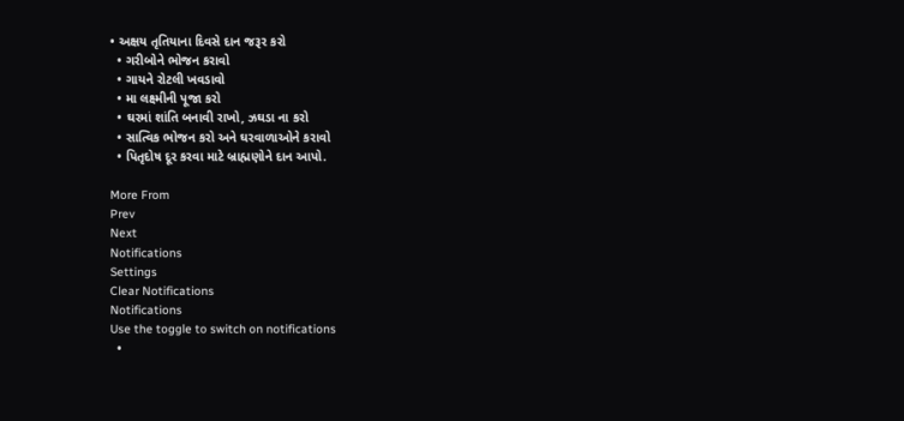• અક્ષય તૃતિયાના દિવસે દાન જરૂર કરો
  • ગરીબોને ભોજન કરાવો
  • ગાયને રોટલી ખવડાવો
  • મા લક્ષ્મીની પૂજા કરો
  • ઘરમાં શાંતિ બનાવી રાખો, ઝઘડા ના કરો
  • સાત્વિક ભોજન કરો અને ઘરવાળાઓને કરાવો
  • પિતૃદોષ દૂર કરવા માટે બ્રાહ્મણોને દાન આપો.

More From
Prev
Next
Notifications
Settings
Clear Notifications
Notifications
Use the toggle to switch on notifications
  •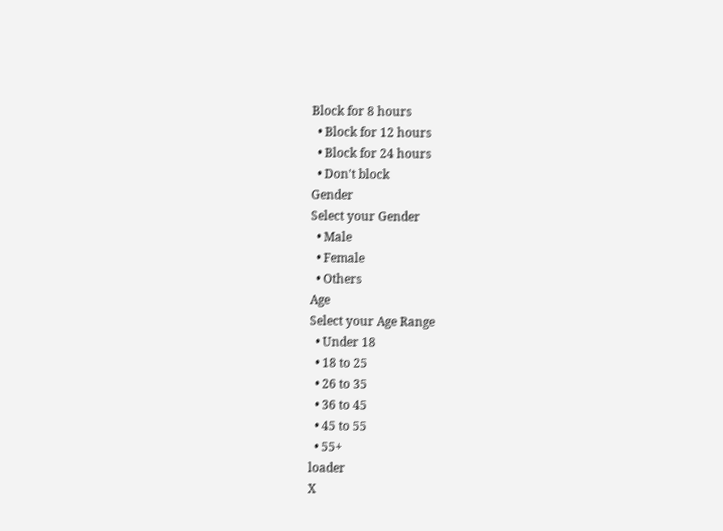Block for 8 hours
  • Block for 12 hours
  • Block for 24 hours
  • Don't block
Gender
Select your Gender
  • Male
  • Female
  • Others
Age
Select your Age Range
  • Under 18
  • 18 to 25
  • 26 to 35
  • 36 to 45
  • 45 to 55
  • 55+
loader
X